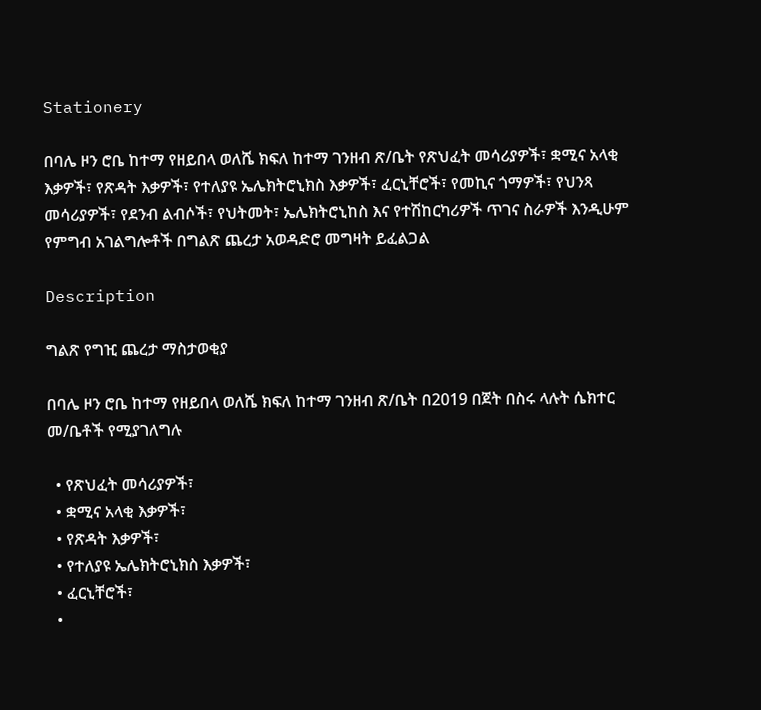Stationery

በባሌ ዞን ሮቤ ከተማ የዘይበላ ወለሼ ክፍለ ከተማ ገንዘብ ጽ/ቤት የጽህፈት መሳሪያዎች፣ ቋሚና አላቂ እቃዎች፣ የጽዳት እቃዎች፣ የተለያዩ ኤሌክትሮኒክስ እቃዎች፣ ፈርኒቸሮች፣ የመኪና ጎማዎች፣ የህንጻ መሳሪያዎች፣ የደንብ ልብሶች፣ የህትመት፣ ኤሌክትሮኒከስ እና የተሽከርካሪዎች ጥገና ስራዎች እንዲሁም የምግብ አገልግሎቶች በግልጽ ጨረታ አወዳድሮ መግዛት ይፈልጋል

Description

ግልጽ የግዢ ጨረታ ማስታወቂያ

በባሌ ዞን ሮቤ ከተማ የዘይበላ ወለሼ ክፍለ ከተማ ገንዘብ ጽ/ቤት በ2019 በጀት በስሩ ላሉት ሴክተር መ/ቤቶች የሚያገለግሉ

  • የጽህፈት መሳሪያዎች፣
  • ቋሚና አላቂ እቃዎች፣
  • የጽዳት እቃዎች፣
  • የተለያዩ ኤሌክትሮኒክስ እቃዎች፣
  • ፈርኒቸሮች፣
  •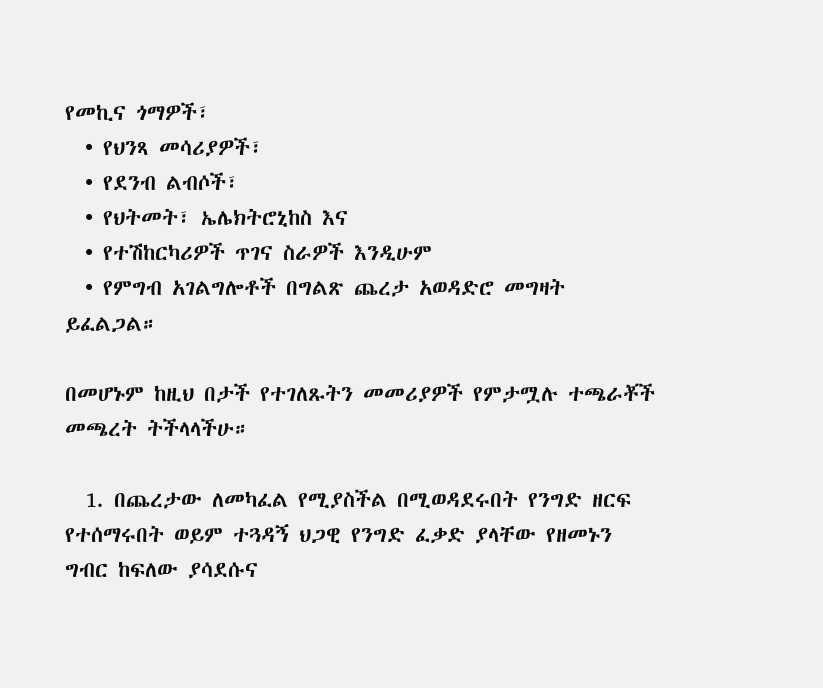የመኪና ጎማዎች፣
  • የህንጻ መሳሪያዎች፣
  • የደንብ ልብሶች፣
  • የህትመት፣ ኤሌክትሮኒከስ እና
  • የተሽከርካሪዎች ጥገና ስራዎች እንዲሁም
  • የምግብ አገልግሎቶች በግልጽ ጨረታ አወዳድሮ መግዛት ይፈልጋል።

በመሆኑም ከዚህ በታች የተገለጹትን መመሪያዎች የምታሟሉ ተጫራቾች መጫረት ትችላላችሁ።

  1. በጨረታው ለመካፈል የሚያስችል በሚወዳደሩበት የንግድ ዘርፍ የተሰማሩበት ወይም ተጓዳኝ ህጋዊ የንግድ ፈቃድ ያላቸው የዘመኑን ግብር ከፍለው ያሳደሱና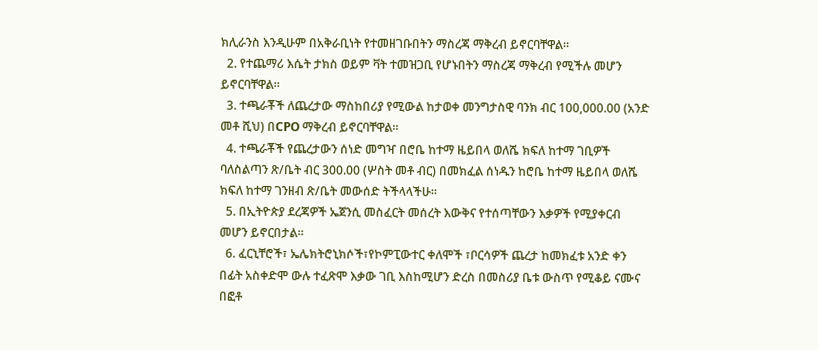ክሊራንስ እንዲሁም በአቅራቢነት የተመዘገቡበትን ማስረጃ ማቅረብ ይኖርባቸዋል።
  2. የተጨማሪ እሴት ታክስ ወይም ቫት ተመዝጋቢ የሆኑበትን ማስረጃ ማቅረብ የሚችሉ መሆን ይኖርባቸዋል።
  3. ተጫራቾች ለጨረታው ማስከበሪያ የሚውል ከታወቀ መንግታስዊ ባንክ ብር 100,000.00 (አንድ መቶ ሺህ) በCPO ማቅረብ ይኖርባቸዋል።
  4. ተጫራቾች የጨረታውን ሰነድ መግዣ በሮቤ ከተማ ዜይበላ ወለሼ ክፍለ ከተማ ገቢዎች ባለስልጣን ጽ/ቤት ብር 300.00 (ሦስት መቶ ብር) በመክፈል ሰነዱን ከሮቤ ከተማ ዜይበላ ወለሼ ክፍለ ከተማ ገንዘብ ጽ/ቤት መውሰድ ትችላላችሁ።
  5. በኢትዮጵያ ደረጃዎች ኤጀንሲ መስፈርት መሰረት እውቅና የተሰጣቸውን እቃዎች የሚያቀርብ መሆን ይኖርበታል።
  6. ፈርኒቸሮች፣ ኤሌክትሮኒክሶች፣የኮምፒውተር ቀለሞች ፣ቦርሳዎች ጨረታ ከመክፈቱ አንድ ቀን በፊት አስቀድሞ ውሉ ተፈጽሞ እቃው ገቢ እስከሚሆን ድረስ በመስሪያ ቤቱ ውስጥ የሚቆይ ናሙና በፎቶ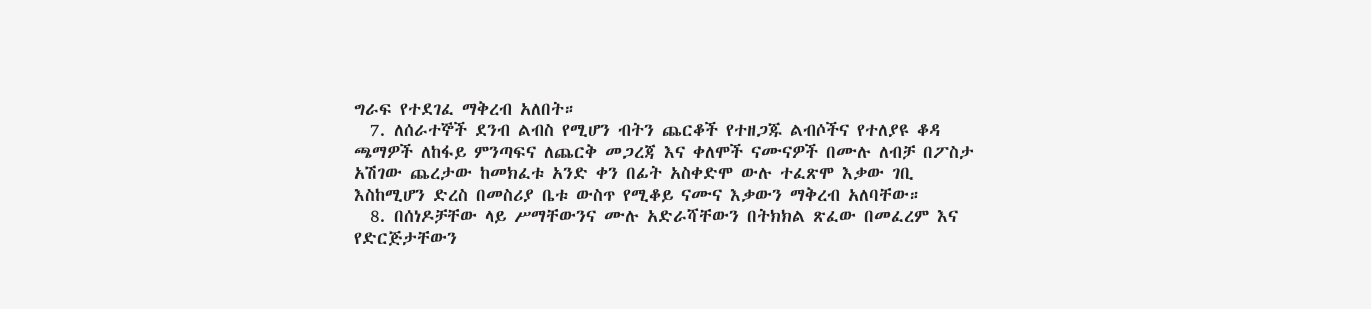ግራፍ የተደገፈ ማቅረብ አለበት።
  7. ለሰራተኞች ደንብ ልብስ የሚሆን ብትን ጨርቆች የተዘጋጁ ልብሶችና የተለያዩ ቆዳ ጫማዎች ለከፋይ ምንጣፍና ለጨርቅ መጋረጃ እና ቀለሞች ናሙናዎች በሙሉ ለብቻ በፖስታ አሽገው ጨረታው ከመክፈቱ አንድ ቀን በፊት አስቀድሞ ውሉ ተፈጽሞ እቃው ገቢ እስከሚሆን ድረስ በመስሪያ ቤቱ ውስጥ የሚቆይ ናሙና እቃውን ማቅረብ አለባቸው።
  8. በሰነዶቻቸው ላይ ሥማቸውንና ሙሉ አድራሻቸውን በትክክል ጽፈው በመፈረም እና የድርጅታቸውን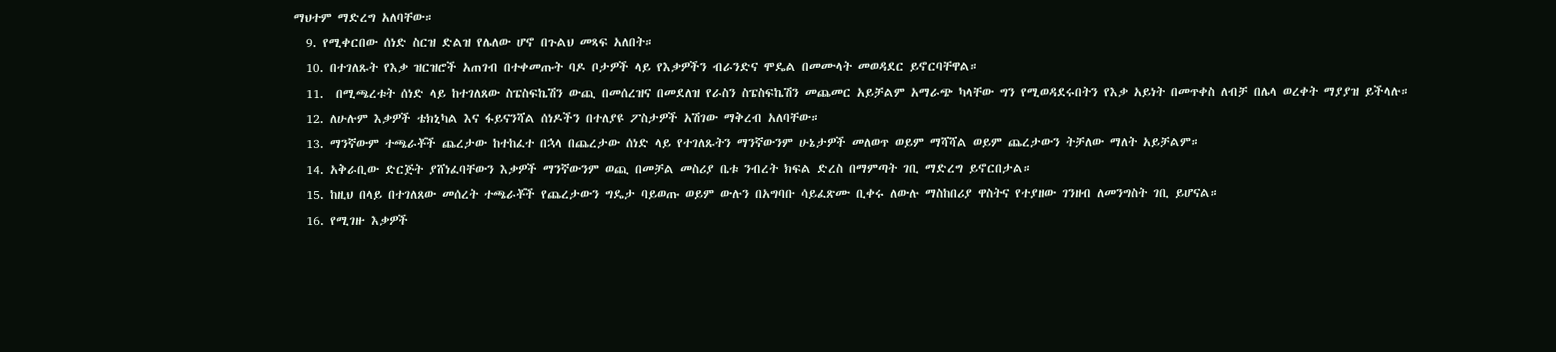ማህተም ማድረግ አለባቸው።
  9. የሚቀርበው ሰነድ ስርዝ ድልዝ የሌለው ሆኖ በጉልህ መጻፍ አለበት።
  10. በተገለጹት የእቃ ዝርዝሮች አጠገብ በተቀመጡት ባዶ ቦታዎች ላይ የእቃዎችን ብራንድና ሞዴል በመሙላት መወዳደር ይኖርባቸዋል።
  11.  በሚጫረቱት ሰነድ ላይ ከተገለጸው ስፔስፍኬሽን ውጪ በመሰረዝና በመደለዝ የራስን ስፔስፍኬሽን መጨመር አይቻልም አማራጭ ካላቸው ግን የሚወዳደሩበትን የእቃ አይነት በመጥቀስ ለብቻ በሌላ ወረቀት ማያያዝ ይችላሉ።
  12. ለሁሉም እቃዎች ቴክኒካል እና ፋይናንሻል ሰነዶችን በተለያዩ ፖስታዎች አሽገው ማቅረብ አለባቸው።
  13. ማንኛውም ተጫራቾች ጨረታው ከተከፈተ በኋላ በጨረታው ሰነድ ላይ የተገለጹትን ማንኛውንም ሁኔታዎች መለወጥ ወይም ማሻሻል ወይም ጨረታውን ትቻለው ማለት አይቻልም።
  14. አቅራቢው ድርጅት ያሸነፈባቸውን እቃዎች ማንኛውንም ወጪ በመቻል መስሪያ ቤቱ ንብረት ክፍል ድረስ በማምጣት ገቢ ማድረግ ይኖርበታል።
  15. ከዚህ በላይ በተገለጸው መሰረት ተጫራቾች የጨረታውን ግዴታ ባይወጡ ወይም ውሉን በአግባቡ ሳይፈጽሙ ቢቀሩ ለውሉ ማስከበሪያ ዋስትና የተያዘው ገንዘብ ለመንግስት ገቢ ይሆናል።
  16. የሚገዙ እቃዎች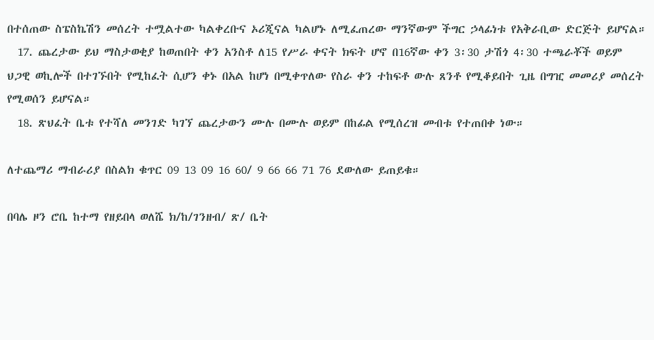በተሰጠው ስፔስኬሽን መሰረት ተሟልተው ካልቀረቡና ኦሪጂናል ካልሆኑ ለሚፈጠረው ማንኛውም ችግር ኃላፊነቱ የአቅራቢው ድርጅት ይሆናል።
  17. ጨረታው ይህ ማስታወቂያ ከወጠበት ቀን አንስቶ ለ15 የሥራ ቀናት ክፍት ሆኖ በ16ኛው ቀን 3፡30 ታሽጎ 4፡30 ተጫራቾች ወይም ህጋዊ ወኪሎች በተገኙበት የሚከፈት ሲሆን ቀኑ በአል ከሆነ በሚቀጥለው የስራ ቀን ተከፍቶ ውሉ ጸንቶ የሚቆይበት ጊዜ በግዢ መመሪያ መሰረት የሚወሰን ይሆናል።
  18. ጽህፈት ቤቱ የተሻለ መንገድ ካገኘ ጨረታውን ሙሉ በሙሉ ወይም በከፊል የሚሰረዝ መብቱ የተጠበቀ ነው።

ለተጨማሪ ማብራሪያ በስልክ ቁጥር 09 13 09 16 60/ 9 66 66 71 76 ደውለው ይጠይቁ።

በባሌ ዞን ሮቤ ከተማ የዘይበላ ወለሼ ክ/ከ/ገንዘብ/ ጽ/ ቤት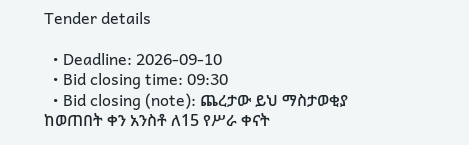Tender details

  • Deadline: 2026-09-10
  • Bid closing time: 09:30
  • Bid closing (note): ጨረታው ይህ ማስታወቂያ ከወጠበት ቀን አንስቶ ለ15 የሥራ ቀናት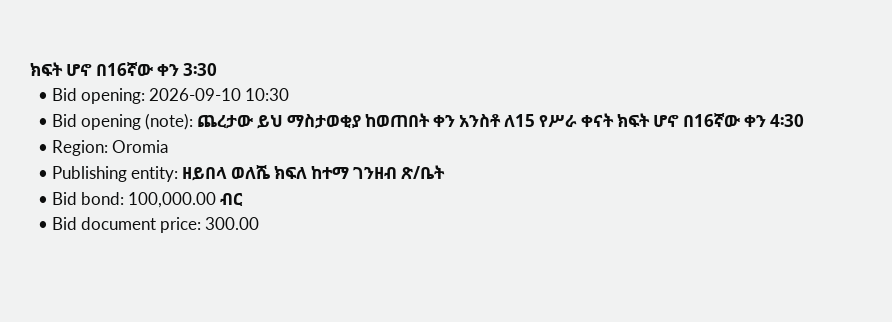ክፍት ሆኖ በ16ኛው ቀን 3፡30
  • Bid opening: 2026-09-10 10:30
  • Bid opening (note): ጨረታው ይህ ማስታወቂያ ከወጠበት ቀን አንስቶ ለ15 የሥራ ቀናት ክፍት ሆኖ በ16ኛው ቀን 4፡30
  • Region: Oromia
  • Publishing entity: ዘይበላ ወለሼ ክፍለ ከተማ ገንዘብ ጽ/ቤት
  • Bid bond: 100,000.00 ብር
  • Bid document price: 300.00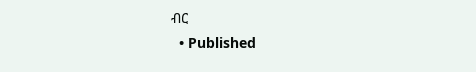ብር
  • Published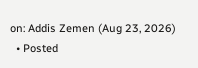on: Addis Zemen (Aug 23, 2026)
  • Posted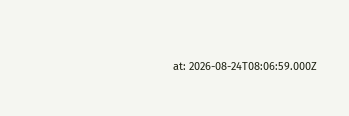at: 2026-08-24T08:06:59.000Z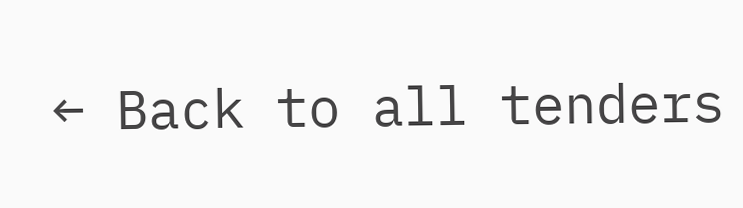← Back to all tenders